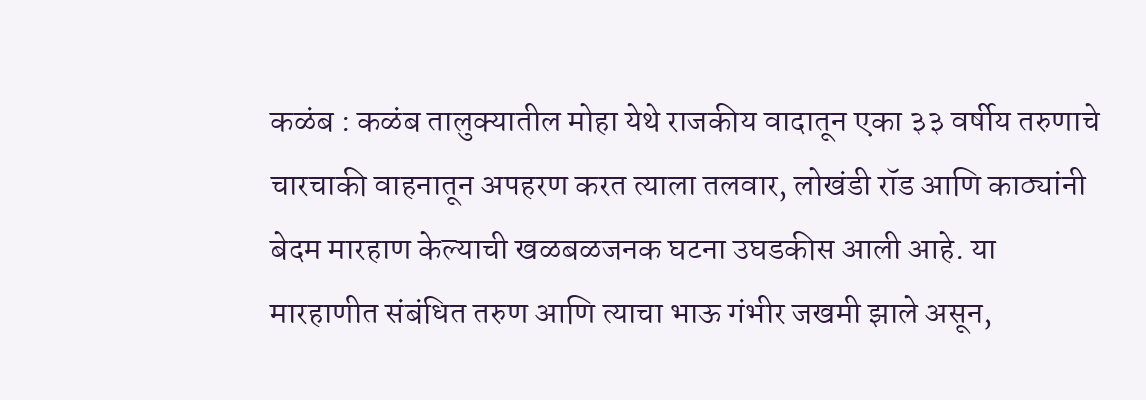कळंब : कळंब तालुक्यातील मोहा येथे राजकीय वादातून एका ३३ वर्षीय तरुणाचे चारचाकी वाहनातून अपहरण करत त्याला तलवार, लोखंडी रॉड आणि काठ्यांनी बेदम मारहाण केल्याची खळबळजनक घटना उघडकीस आली आहे. या मारहाणीत संबंधित तरुण आणि त्याचा भाऊ गंभीर जखमी झाले असून,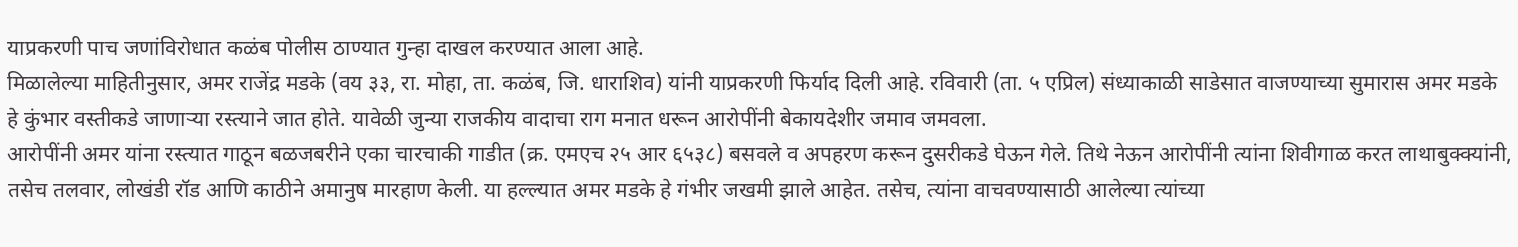याप्रकरणी पाच जणांविरोधात कळंब पोलीस ठाण्यात गुन्हा दाखल करण्यात आला आहे.
मिळालेल्या माहितीनुसार, अमर राजेंद्र मडके (वय ३३, रा. मोहा, ता. कळंब, जि. धाराशिव) यांनी याप्रकरणी फिर्याद दिली आहे. रविवारी (ता. ५ एप्रिल) संध्याकाळी साडेसात वाजण्याच्या सुमारास अमर मडके हे कुंभार वस्तीकडे जाणाऱ्या रस्त्याने जात होते. यावेळी जुन्या राजकीय वादाचा राग मनात धरून आरोपींनी बेकायदेशीर जमाव जमवला.
आरोपींनी अमर यांना रस्त्यात गाठून बळजबरीने एका चारचाकी गाडीत (क्र. एमएच २५ आर ६५३८) बसवले व अपहरण करून दुसरीकडे घेऊन गेले. तिथे नेऊन आरोपींनी त्यांना शिवीगाळ करत लाथाबुक्क्यांनी, तसेच तलवार, लोखंडी रॉड आणि काठीने अमानुष मारहाण केली. या हल्ल्यात अमर मडके हे गंभीर जखमी झाले आहेत. तसेच, त्यांना वाचवण्यासाठी आलेल्या त्यांच्या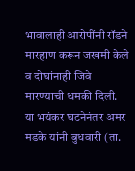भावालाही आरोपींनी रॉडने मारहाण करून जखमी केले व दोघांनाही जिवे मारण्याची धमकी दिली.
या भयंकर घटनेनंतर अमर मडके यांनी बुधवारी (ता.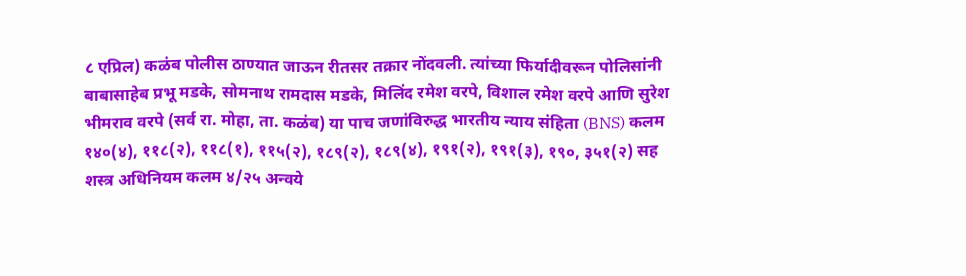८ एप्रिल) कळंब पोलीस ठाण्यात जाऊन रीतसर तक्रार नोंदवली. त्यांच्या फिर्यादीवरून पोलिसांनी बाबासाहेब प्रभू मडके, सोमनाथ रामदास मडके, मिलिंद रमेश वरपे, विशाल रमेश वरपे आणि सुरेश भीमराव वरपे (सर्व रा. मोहा, ता. कळंब) या पाच जणांविरुद्ध भारतीय न्याय संहिता (BNS) कलम १४०(४), ११८(२), ११८(१), ११५(२), १८९(२), १८९(४), १९१(२), १९१(३), १९०, ३५१(२) सह शस्त्र अधिनियम कलम ४/२५ अन्वये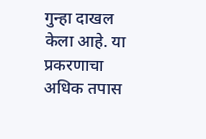गुन्हा दाखल केला आहे. या प्रकरणाचा अधिक तपास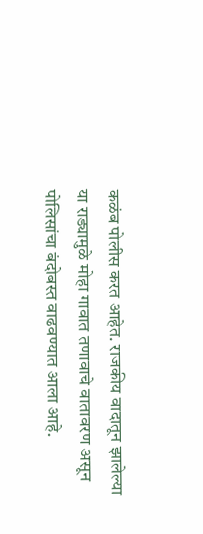कळंब पोलीस करत आहेत. राजकीय वादातून झालेल्या या राड्यामुळे मोहा गावात तणावाचे वातावरण असून पोलिसांचा बंदोबस्त वाढवण्यात आला आहे.